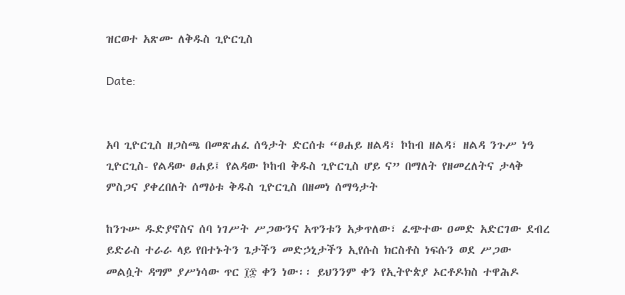ዝርወተ አጽሙ ለቅዱስ ጊዮርጊስ

Date:


አባ ጊዮርጊስ ዘጋስጫ በመጽሐፈ ሰዓታት ድርሰቱ “ፀሐይ ዘልዳ፣ ኮከብ ዘልዳ፣ ዘልዳ ንጉሥ ነዓ ጊዮርጊስ- የልዳው ፀሐይ፤ የልዳው ኮከብ ቅዱስ ጊዮርጊስ ሆይ ና” በማለት የዘመረለትና ታላቅ ምስጋና ያቀረበለት ሰማዕቱ ቅዱስ ጊዮርጊስ በዘመነ ሰማዓታት

ከንጉሡ ዱድያኖስና ሰባ ነገሥት ሥጋውንና አጥንቱን አቃጥለው፣ ፈጭተው ዐመድ አድርገው ደብረ ይድራስ ተራራ ላይ የበተኑትን ጌታችን መድኃኒታችን ኢየሱስ ክርስቶስ ነፍሱን ወደ ሥጋው መልሷት ዳግም ያሥነሳው ጥር ፲፷ ቀን ነው፡፡ ይህንንም ቀን የኢትዮጵያ ኦርቶዶክስ ተዋሕዶ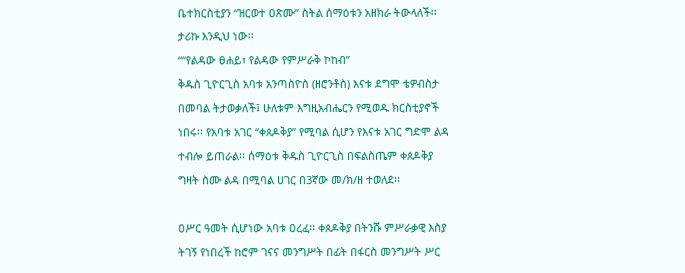ቤተክርስቲያን “ዝርወተ ዐጽሙ” ስትል ሰማዕቱን አዘክራ ትውላለች፡፡ ታሪኩ እንዲህ ነው፡፡                                                                                                                                                                                                            ““የልዳው ፀሐይ፣ የልዳው የምሥራቅ ኮከብ”
ቅዱስ ጊዮርጊስ አባቱ አንጣስዮስ (ዘሮንቶስ) እናቱ ደግሞ ቴዎብስታ በመባል ትታወቃለች፤ ሁለቱም እግዚአብሔርን የሚወዱ ክርስቲያኖች ነበሩ፡፡ የአባቱ አገር “ቀጰዶቅያ” የሚባል ሲሆን የእናቱ አገር ግድሞ ልዳ ተብሎ ይጠራል፡፡ ሰማዕቱ ቅዱስ ጊዮርጊስ በፍልስጤም ቀጰዶቅያ ግዛት ስሙ ልዳ በሚባል ሀገር በ3ኛው መ/ክ/ዘ ተወለደ፡፡

ዐሥር ዓመት ሲሆነው አባቱ ዐረፈ፡፡ ቀጰዶቅያ በትንሹ ምሥራቃዊ እስያ ትገኝ የነበረች ከሮም ገናና መንግሥት በፊት በፋርስ መንግሥት ሥር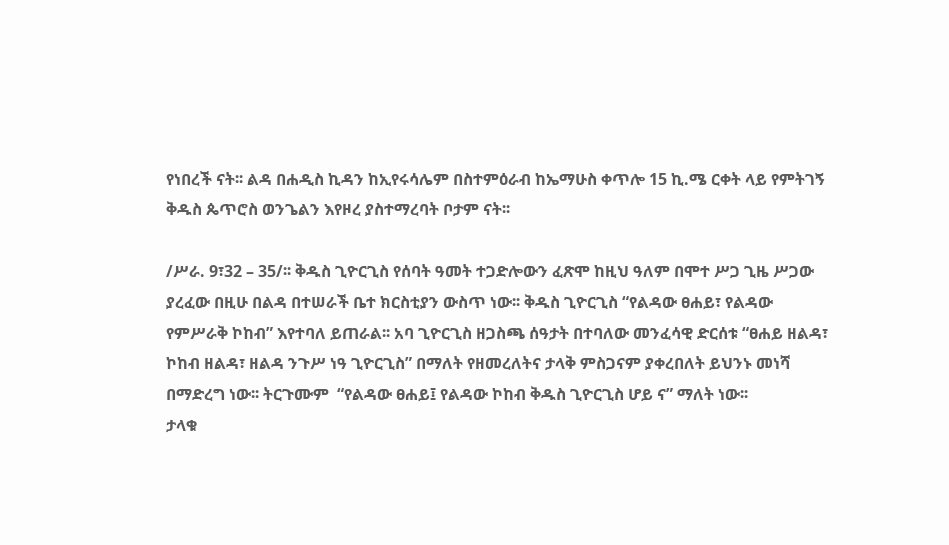የነበረች ናት፡፡ ልዳ በሐዲስ ኪዳን ከኢየሩሳሌም በስተምዕራብ ከኤማሁስ ቀጥሎ 15 ኪ.ሜ ርቀት ላይ የምትገኝ ቅዱስ ጴጥሮስ ወንጌልን እየዞረ ያስተማረባት ቦታም ናት፡፡

/ሥራ. 9፣32 – 35/፡፡ ቅዱስ ጊዮርጊስ የሰባት ዓመት ተጋድሎውን ፈጽሞ ከዚህ ዓለም በሞተ ሥጋ ጊዜ ሥጋው ያረፈው በዚሁ በልዳ በተሠራች ቤተ ክርስቲያን ውስጥ ነው፡፡ ቅዱስ ጊዮርጊስ “የልዳው ፀሐይ፣ የልዳው የምሥራቅ ኮከብ” እየተባለ ይጠራል፡፡ አባ ጊዮርጊስ ዘጋስጫ ሰዓታት በተባለው መንፈሳዊ ድርሰቱ “ፀሐይ ዘልዳ፣ ኮከብ ዘልዳ፣ ዘልዳ ንጉሥ ነዓ ጊዮርጊስ” በማለት የዘመረለትና ታላቅ ምስጋናም ያቀረበለት ይህንኑ መነሻ በማድረግ ነው፡፡ ትርጉሙም  “የልዳው ፀሐይ፤ የልዳው ኮከብ ቅዱስ ጊዮርጊስ ሆይ ና” ማለት ነው፡፡
ታላቁ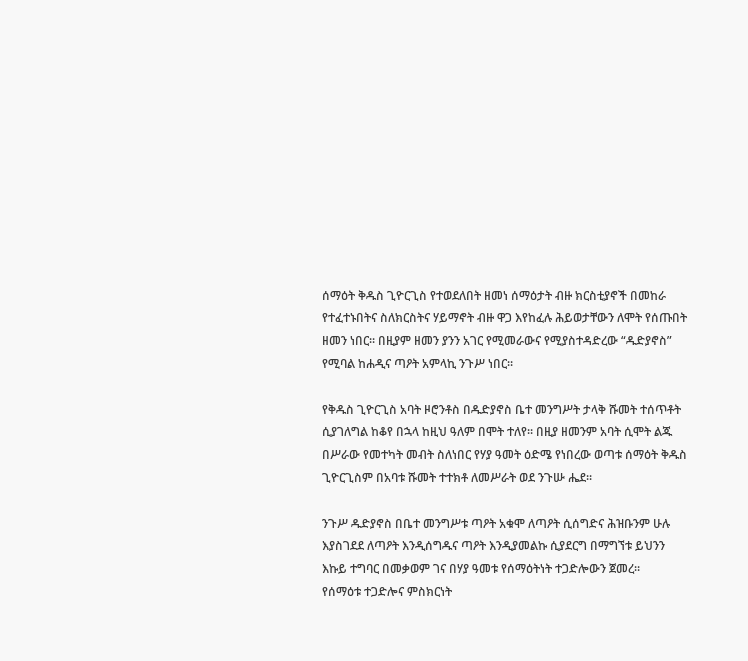ሰማዕት ቅዱስ ጊዮርጊስ የተወደለበት ዘመነ ሰማዕታት ብዙ ክርስቲያኖች በመከራ የተፈተኑበትና ስለክርስትና ሃይማኖት ብዙ ዋጋ እየከፈሉ ሕይወታቸውን ለሞት የሰጡበት ዘመን ነበር፡፡ በዚያም ዘመን ያንን አገር የሚመራውና የሚያስተዳድረው “ዱድያኖስ” የሚባል ከሐዲና ጣዖት አምላኪ ንጉሥ ነበር፡፡

የቅዱስ ጊዮርጊስ አባት ዞሮንቶስ በዱድያኖስ ቤተ መንግሥት ታላቅ ሹመት ተሰጥቶት ሲያገለግል ከቆየ በኋላ ከዚህ ዓለም በሞት ተለየ፡፡ በዚያ ዘመንም አባት ሲሞት ልጁ በሥራው የመተካት መብት ስለነበር የሃያ ዓመት ዕድሜ የነበረው ወጣቱ ሰማዕት ቅዱስ ጊዮርጊስም በአባቱ ሹመት ተተክቶ ለመሥራት ወደ ንጉሡ ሔደ፡፡

ንጉሥ ዱድያኖስ በቤተ መንግሥቱ ጣዖት አቁሞ ለጣዖት ሲሰግድና ሕዝቡንም ሁሉ እያስገደደ ለጣዖት እንዲሰግዱና ጣዖት እንዲያመልኩ ሲያደርግ በማግኘቱ ይህንን እኩይ ተግባር በመቃወም ገና በሃያ ዓመቱ የሰማዕትነት ተጋድሎውን ጀመረ፡፡
የሰማዕቱ ተጋድሎና ምስክርነት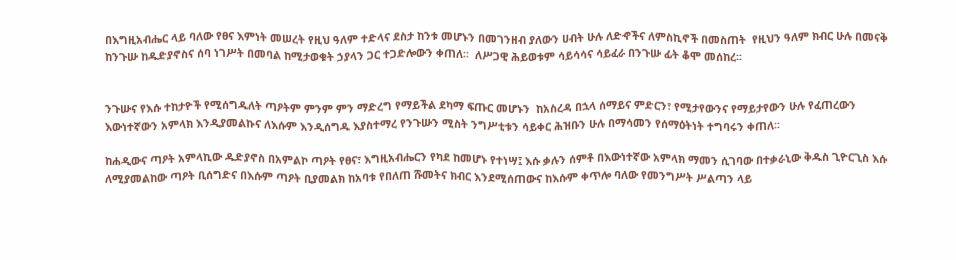በእግዚአብሔር ላይ ባለው የፀና እምነት መሠረት የዚህ ዓለም ተድላና ደስታ ከንቱ መሆኑን በመገንዘብ ያለውን ሀብት ሁሉ ለድኆችና ለምስኪኖች በመስጠት  የዚህን ዓለም ክብር ሁሉ በመናቅ ከንጉሡ ከዱድያኖስና ሰባ ነገሥት በመባል ከሚታወቁት ኃያላን ጋር ተጋድሎውን ቀጠለ፡፡  ለሥጋዊ ሕይወቱም ሳይሳሳና ሳይፈራ በንጉሡ ፊት ቆሞ መሰከረ፡፡


ንጉሡና የእሱ ተከታዮች የሚሰግዱለት ጣዖትም ምንም ምን ማድረግ የማይችል ደካማ ፍጡር መሆኑን  ከአስረዳ በኋላ ሰማይና ምድርን፣ የሚታየውንና የማይታየውን ሁሉ የፈጠረውን እውነተኛውን አምላክ እንዲያመልኩና ለእሱም እንዲሰግዱ እያስተማረ የንጉሡን ሚስት ንግሥቲቱን ሳይቀር ሕዝቡን ሁሉ በማሳመን የሰማዕትነት ተግባሩን ቀጠለ፡፡

ከሐዲውና ጣዖት አምላኪው ዱድያኖስ በአምልኮ ጣዖት የፀና፣ እግዚአብሔርን የካደ ከመሆኑ የተነሣ፤ እሱ ቃሉን ሰምቶ በእውነተኛው አምላክ ማመን ሲገባው በተቃራኒው ቅዱስ ጊዮርጊስ እሱ ለሚያመልከው ጣዖት ቢሰግድና በእሱም ጣዖት ቢያመልክ ከአባቱ የበለጠ ሹመትና ክብር እንደሚሰጠውና ከእሱም ቀጥሎ ባለው የመንግሥት ሥልጣን ላይ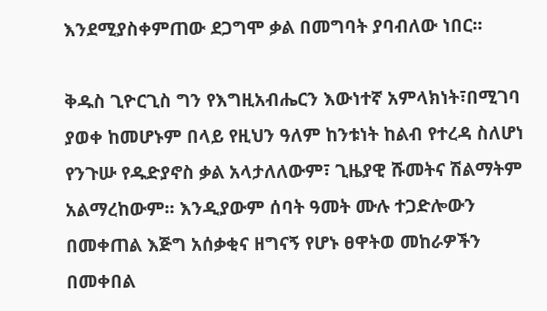እንደሚያስቀምጠው ደጋግሞ ቃል በመግባት ያባብለው ነበር፡፡

ቅዱስ ጊዮርጊስ ግን የእግዚአብሔርን እውነተኛ አምላክነት፣በሚገባ ያወቀ ከመሆኑም በላይ የዚህን ዓለም ከንቱነት ከልብ የተረዳ ስለሆነ የንጉሡ የዱድያኖስ ቃል አላታለለውም፣ ጊዜያዊ ሹመትና ሽልማትም አልማረከውም፡፡ እንዲያውም ሰባት ዓመት ሙሉ ተጋድሎውን በመቀጠል እጅግ አሰቃቂና ዘግናኝ የሆኑ ፀዋትወ መከራዎችን በመቀበል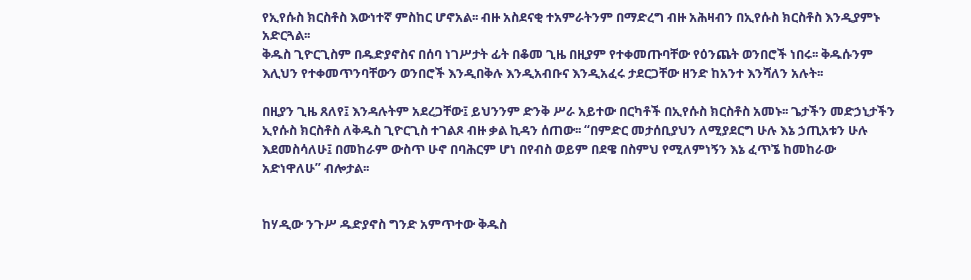የኢየሱስ ክርስቶስ እውነተኛ ምስከር ሆኖአል፡፡ ብዙ አስደናቂ ተአምራትንም በማድረግ ብዙ አሕዛብን በኢየሱስ ክርስቶስ እንዲያምኑ አድርጓል፡፡
ቅዱስ ጊዮርጊስም በዱድያኖስና በሰባ ነገሥታት ፊት በቆመ ጊዜ በዚያም የተቀመጡባቸው የዕንጨት ወንበሮች ነበሩ፡፡ ቅዱሱንም እሊህን የተቀመጥንባቸውን ወንበሮች እንዲበቅሉ እንዲአብቡና እንዲአፈሩ ታደርጋቸው ዘንድ ከአንተ እንሻለን አሉት፡፡

በዚያን ጊዜ ጸለየ፤ እንዳሉትም አደረጋቸው፤ ይህንንም ድንቅ ሥራ አይተው በርካቶች በኢየሱስ ክርስቶስ አመኑ፡፡ ጌታችን መድኃኒታችን ኢየሱስ ክርስቶስ ለቅዱስ ጊዮርጊስ ተገልጾ ብዙ ቃል ኪዳን ሰጠው፡፡ “በምድር መታሰቢያህን ለሚያደርግ ሁሉ እኔ ኃጢአቱን ሁሉ እደመስሳለሁ፤ በመከራም ውስጥ ሁኖ በባሕርም ሆነ በየብስ ወይም በደዌ በስምህ የሚለምነኝን እኔ ፈጥኜ ከመከራው አድነዋለሁ” ብሎታል፡፡


ከሃዲው ንጉሥ ዱድያኖስ ግንድ አምጥተው ቅዱስ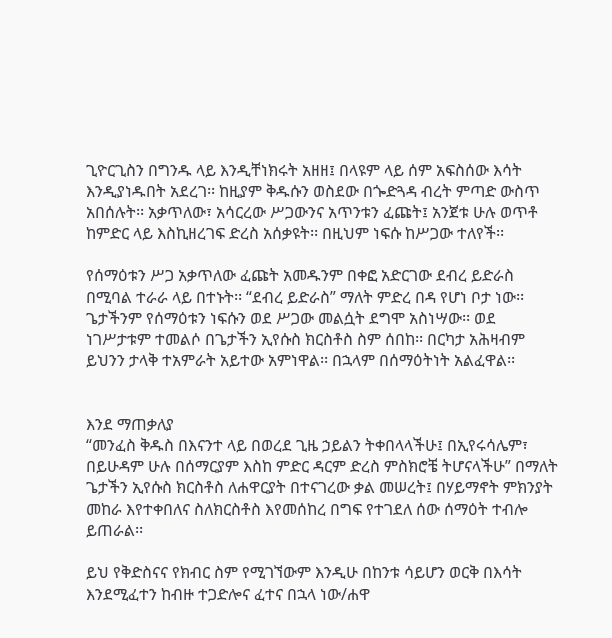ጊዮርጊስን በግንዱ ላይ እንዲቸነክሩት አዘዘ፤ በላዩም ላይ ሰም አፍስሰው እሳት እንዲያነዱበት አደረገ፡፡ ከዚያም ቅዱሱን ወስደው በጐድጓዳ ብረት ምጣድ ውስጥ አበሰሉት፡፡ አቃጥለው፣ አሳርረው ሥጋውንና አጥንቱን ፈጩት፤ አንጀቱ ሁሉ ወጥቶ ከምድር ላይ እስኪዘረገፍ ድረስ አሰቃዩት፡፡ በዚህም ነፍሱ ከሥጋው ተለየች፡፡

የሰማዕቱን ሥጋ አቃጥለው ፈጩት አመዱንም በቀፎ አድርገው ደብረ ይድራስ በሚባል ተራራ ላይ በተኑት፡፡ “ደብረ ይድራስ” ማለት ምድረ በዳ የሆነ ቦታ ነው፡፡ ጌታችንም የሰማዕቱን ነፍሱን ወደ ሥጋው መልሷት ደግሞ አስነሣው፡፡ ወደ ነገሥታቱም ተመልሶ በጌታችን ኢየሱስ ክርስቶስ ስም ሰበከ፡፡ በርካታ አሕዛብም ይህንን ታላቅ ተአምራት አይተው አምነዋል፡፡ በኋላም በሰማዕትነት አልፈዋል፡፡


እንደ ማጠቃለያ
“መንፈስ ቅዱስ በእናንተ ላይ በወረደ ጊዜ ኃይልን ትቀበላላችሁ፤ በኢየሩሳሌም፣ በይሁዳም ሁሉ በሰማርያም እስከ ምድር ዳርም ድረስ ምስክሮቼ ትሆናላችሁ” በማለት ጌታችን ኢየሱስ ክርስቶስ ለሐዋርያት በተናገረው ቃል መሠረት፤ በሃይማኖት ምክንያት መከራ እየተቀበለና ስለክርስቶስ እየመሰከረ በግፍ የተገደለ ሰው ሰማዕት ተብሎ ይጠራል፡፡

ይህ የቅድስናና የክብር ስም የሚገኘውም እንዲሁ በከንቱ ሳይሆን ወርቅ በእሳት እንደሚፈተን ከብዙ ተጋድሎና ፈተና በኋላ ነው/ሐዋ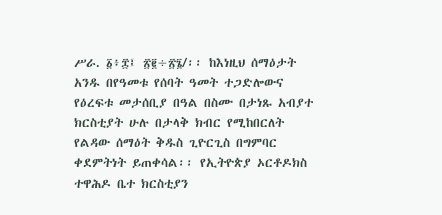ሥራ. ፩፥፰፤ ፳፪÷፳፮/፡፡ ከእነዚህ ሰማዕታት አንዱ በየዓመቱ የሰባት ዓመት ተጋድሎውና የዕረፍቱ መታሰቢያ በዓል በስሙ በታነጹ አብያተ ክርስቲያት ሁሉ በታላቅ ክብር የሚከበርለት የልዳው ሰማዕት ቅዱስ ጊዮርጊስ በግምባር ቀደምትነት ይጠቀሳል፡፡ የኢትዮጵያ ኦርቶዶክስ ተዋሕዶ ቤተ ክርስቲያን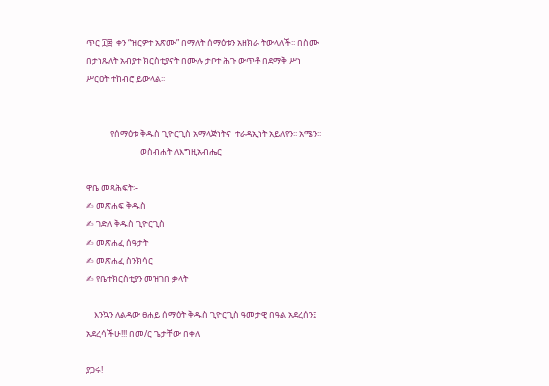ጥር ፲፰  ቀን “ዝርዎተ አጽሙ” በማለት ሰማዕቱን አዘክራ ትውላለች፡፡ በስሙ በታነጹለት አብያተ ክርስቲያናት በሙሉ ታቦተ ሕጉ ውጥቶ በደማቅ ሥነ ሥርዐት ተከብሮ ይውላል፡፡


            የሰማዕቱ ቅዱስ ጊዮርጊስ አማላጅነትና  ተራዳኢነት አይለየን፡፡ አሜን፡፡
                           ወስብሐት ለእግዚአብሔር

ዋቤ መጻሕፍት፡-
✍ መጽሐፍ ቅዱስ
✍ ገድለ ቅዱስ ጊዮርጊስ
✍ መጽሐፈ ሰዓታት
✍ መጽሐፈ ስንክሳር
✍ የቤተክርስቲያን መዝገበ ቃላት

    እንኳን ለልዳው ፀሐይ ሰማዕት ቅዱስ ጊዮርጊስ ዓመታዊ በዓል አደረሰን፤ አደረሳችሁ!!! በመ/ር ጌታቸው በቀለ

ያጋሩ!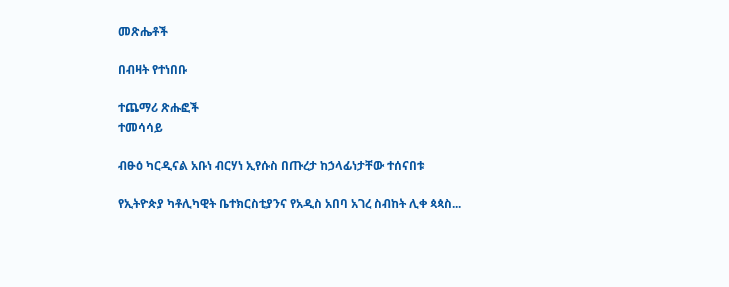መጽሔቶች

በብዛት የተነበቡ

ተጨማሪ ጽሑፎች
ተመሳሳይ

ብፁዕ ካርዲናል አቡነ ብርሃነ ኢየሱስ በጡረታ ከኃላፊነታቸው ተሰናበቱ

የኢትዮጵያ ካቶሊካዊት ቤተክርስቲያንና የአዲስ አበባ አገረ ስብከት ሊቀ ጳጳስ...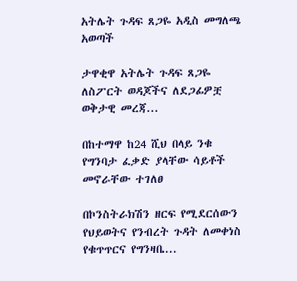አትሌት ጉዳፍ ጸጋዬ አዲስ መግለጫ አወጣች

ታዋቂዋ አትሌት ጉዳፍ ጸጋዬ ለስፖርት ወዳጆችና ለደጋፊዎቿ ወቅታዊ መረጃ...

በከተማዋ ከ24 ሺህ በላይ ንቁ የግንባታ ፈቃድ ያላቸው ሳይቶች መኖራቸው ተገለፀ

በኮንስትራክሽን ዘርፍ የሚደርሰውን የህይወትና የንብረት ጉዳት ለመቀነስ የቁጥጥርና የግንዛቤ...